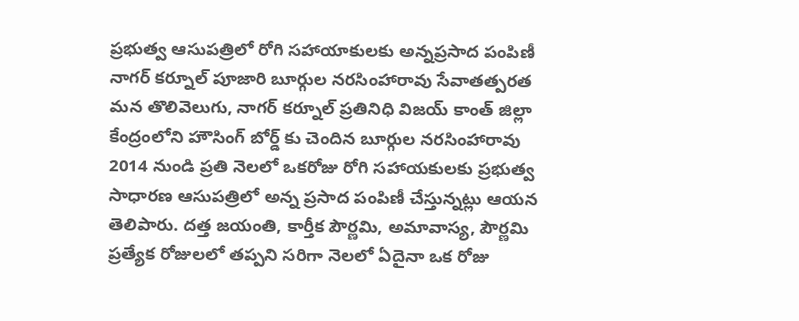ప్రభుత్వ ఆసుపత్రిలో రోగి సహాయాకులకు అన్నప్రసాద పంపిణీ
నాగర్ కర్నూల్ పూజారి బూర్గుల నరసింహారావు సేవాతత్పరత మన తొలివెలుగు, నాగర్ కర్నూల్ ప్రతినిధి విజయ్ కాంత్ జిల్లా కేంద్రంలోని హౌసింగ్ బోర్డ్ కు చెందిన బూర్గుల నరసింహారావు 2014 నుండి ప్రతి నెలలో ఒకరోజు రోగి సహాయకులకు ప్రభుత్వ సాధారణ ఆసుపత్రిలో అన్న ప్రసాద పంపిణీ చేస్తున్నట్లు ఆయన తెలిపారు. దత్త జయంతి, కార్తీక పౌర్ణమి, అమావాస్య, పౌర్ణమి ప్రత్యేక రోజులలో తప్పని సరిగా నెలలో ఏదైనా ఒక రోజు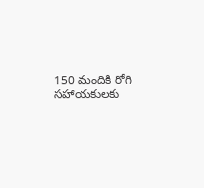150 మందికి రోగి సహాయకులకు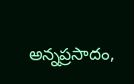అన్నప్రసాదం,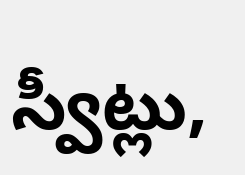స్వీట్లు,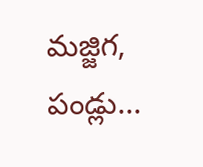మజ్జిగ, పండ్లు...